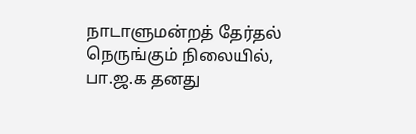நாடாளுமன்றத் தேர்தல் நெருங்கும் நிலையில், பா.ஜ.க தனது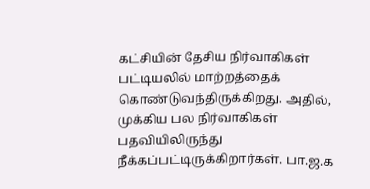கட்சியின் தேசிய நிர்வாகிகள் பட்டியலில் மாற்றத்தைக் கொண்டுவந்திருக்கிறது. அதில், முக்கிய பல நிர்வாகிகள் பதவியிலிருந்து நீக்கப்பட்டிருக்கிறார்கள். பா.ஜ.க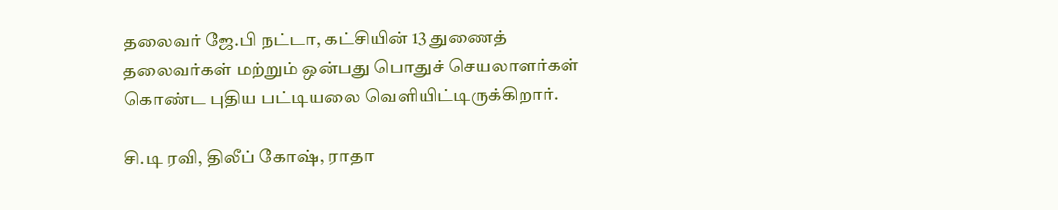தலைவர் ஜே.பி நட்டா, கட்சியின் 13 துணைத் தலைவர்கள் மற்றும் ஒன்பது பொதுச் செயலாளர்கள் கொண்ட புதிய பட்டியலை வெளியிட்டிருக்கிறார்.

சி.டி ரவி, திலீப் கோஷ், ராதா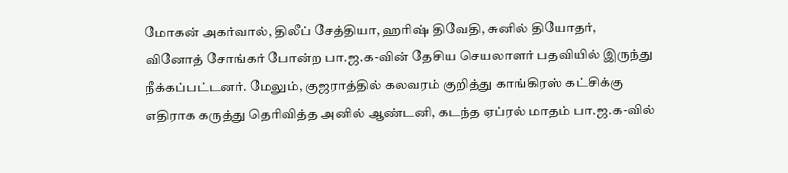மோகன் அகர்வால், திலீப் சேத்தியா, ஹரிஷ் திவேதி, சுனில் தியோதர், வினோத் சோங்கர் போன்ற பா.ஜ.க-வின் தேசிய செயலாளர் பதவியில் இருந்து நீக்கப்பட்டனர். மேலும், குஜராத்தில் கலவரம் குறித்து காங்கிரஸ் கட்சிக்கு எதிராக கருத்து தெரிவித்த அனில் ஆண்டனி, கடந்த ஏப்ரல் மாதம் பா.ஜ.க-வில்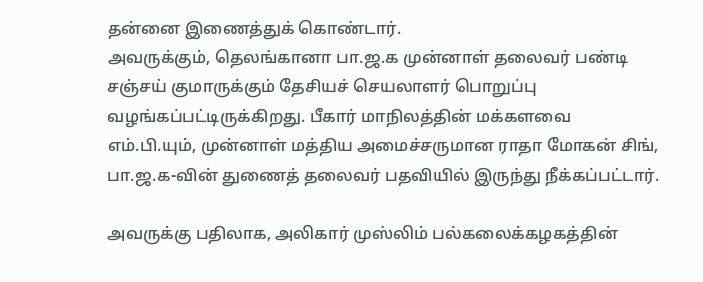தன்னை இணைத்துக் கொண்டார்.
அவருக்கும், தெலங்கானா பா.ஜ.க முன்னாள் தலைவர் பண்டி சஞ்சய் குமாருக்கும் தேசியச் செயலாளர் பொறுப்பு வழங்கப்பட்டிருக்கிறது. பீகார் மாநிலத்தின் மக்களவை எம்.பி.யும், முன்னாள் மத்திய அமைச்சருமான ராதா மோகன் சிங், பா.ஜ.க-வின் துணைத் தலைவர் பதவியில் இருந்து நீக்கப்பட்டார்.

அவருக்கு பதிலாக, அலிகார் முஸ்லிம் பல்கலைக்கழகத்தின்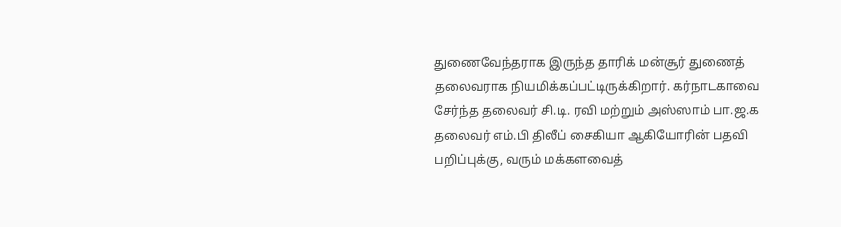துணைவேந்தராக இருந்த தாரிக் மன்சூர் துணைத் தலைவராக நியமிக்கப்பட்டிருக்கிறார். கர்நாடகாவை சேர்ந்த தலைவர் சி.டி. ரவி மற்றும் அஸ்ஸாம் பா.ஜ.க தலைவர் எம்.பி திலீப் சைகியா ஆகியோரின் பதவி பறிப்புக்கு, வரும் மக்களவைத்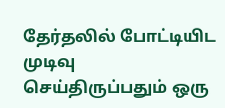தேர்தலில் போட்டியிட முடிவு செய்திருப்பதும் ஒரு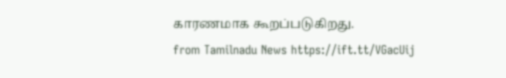காரணமாக கூறப்படுகிறது.
from Tamilnadu News https://ift.tt/VGacUij